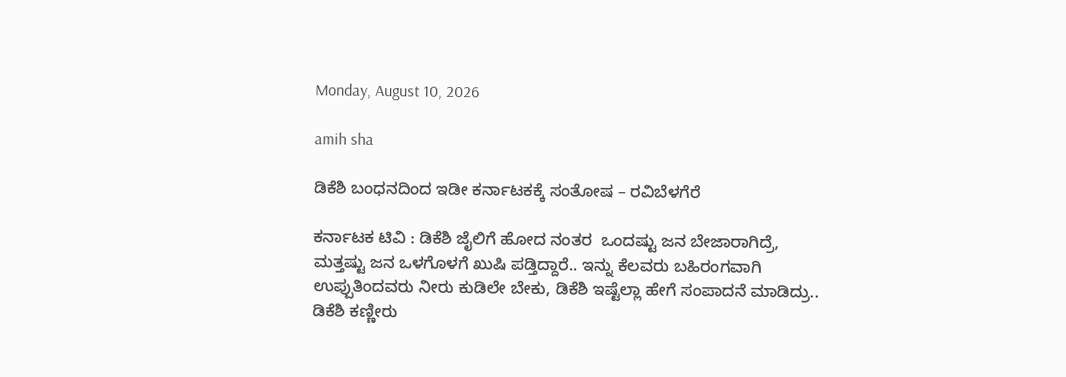Monday, August 10, 2026

amih sha

ಡಿಕೆಶಿ ಬಂಧನದಿಂದ ಇಡೀ ಕರ್ನಾಟಕಕ್ಕೆ ಸಂತೋಷ – ರವಿಬೆಳಗೆರೆ

ಕರ್ನಾಟಕ ಟಿವಿ : ಡಿಕೆಶಿ ಜೈಲಿಗೆ ಹೋದ ನಂತರ  ಒಂದಷ್ಟು ಜನ ಬೇಜಾರಾಗಿದ್ರೆ, ಮತ್ತಷ್ಟು ಜನ ಒಳಗೊಳಗೆ ಖುಷಿ ಪಡ್ತಿದ್ದಾರೆ.. ಇನ್ನು ಕೆಲವರು ಬಹಿರಂಗವಾಗಿ ಉಪ್ಪುತಿಂದವರು ನೀರು ಕುಡಿಲೇ ಬೇಕು, ಡಿಕೆಶಿ ಇಷ್ಟೆಲ್ಲಾ ಹೇಗೆ ಸಂಪಾದನೆ ಮಾಡಿದ್ರು.. ಡಿಕೆಶಿ ಕಣ್ಣೀರು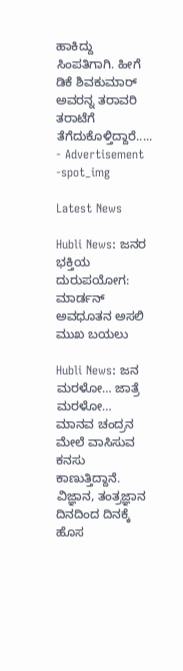ಹಾಕಿದ್ದು ಸಿಂಪತಿಗಾಗಿ. ಹೀಗೆ ಡಿಕೆ ಶಿವಕುಮಾರ್ ಅವರನ್ನ ತರಾವರಿ ತರಾಟೆಗೆ ತೆಗೆದುಕೊಳ್ತಿದ್ದಾರೆ.....
- Advertisement -spot_img

Latest News

Hubli News: ಜನರ ಭಕ್ತಿಯ ದುರುಪಯೋಗ: ಮಾರ್ಡನ್ ಅವಧೂತನ ಅಸಲಿ ಮುಖ ಬಯಲು

Hubli News: ಜನ ಮರಳೋ… ಜಾತ್ರೆ ಮರಳೋ… ಮಾನವ ಚಂದ್ರನ ಮೇಲೆ ವಾಸಿಸುವ ಕನಸು ಕಾಣುತ್ತಿದ್ದಾನೆ. ವಿಜ್ಞಾನ, ತಂತ್ರಜ್ಞಾನ ದಿನದಿಂದ ದಿನಕ್ಕೆ ಹೊಸ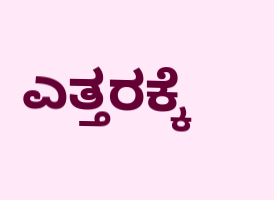ಎತ್ತರಕ್ಕೆ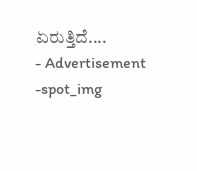ಏರುತ್ತಿದೆ....
- Advertisement -spot_img